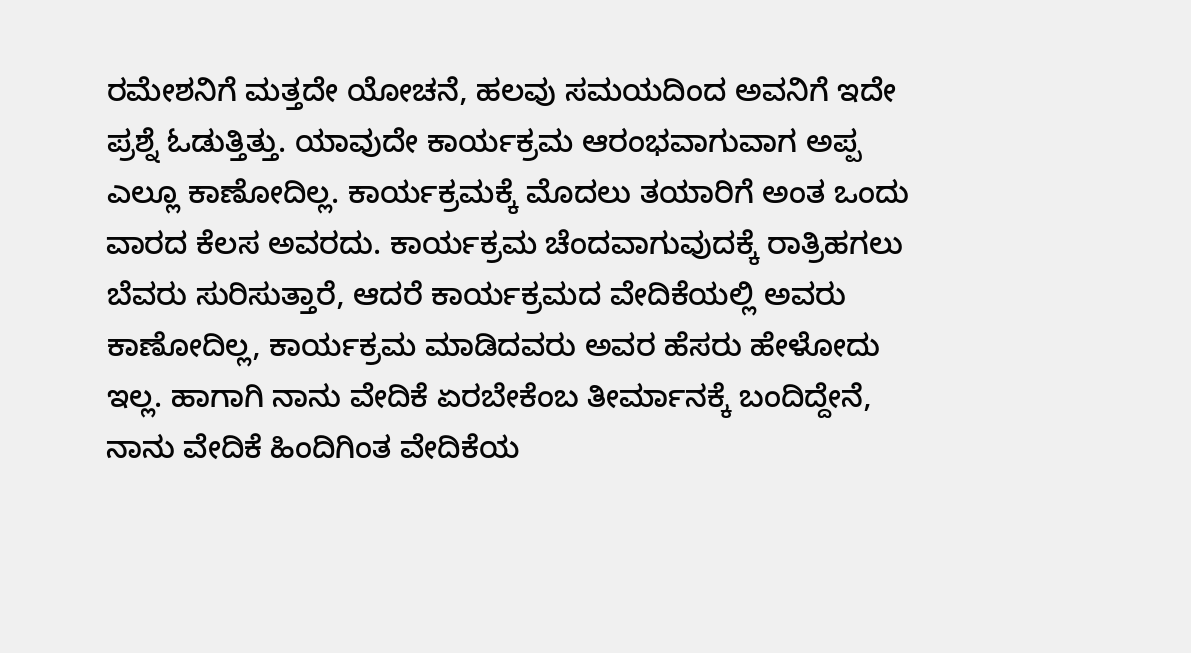ರಮೇಶನಿಗೆ ಮತ್ತದೇ ಯೋಚನೆ, ಹಲವು ಸಮಯದಿಂದ ಅವನಿಗೆ ಇದೇ ಪ್ರಶ್ನೆ ಓಡುತ್ತಿತ್ತು. ಯಾವುದೇ ಕಾರ್ಯಕ್ರಮ ಆರಂಭವಾಗುವಾಗ ಅಪ್ಪ ಎಲ್ಲೂ ಕಾಣೋದಿಲ್ಲ. ಕಾರ್ಯಕ್ರಮಕ್ಕೆ ಮೊದಲು ತಯಾರಿಗೆ ಅಂತ ಒಂದು ವಾರದ ಕೆಲಸ ಅವರದು. ಕಾರ್ಯಕ್ರಮ ಚೆಂದವಾಗುವುದಕ್ಕೆ ರಾತ್ರಿ‌ಹಗಲು ಬೆವರು ಸುರಿಸುತ್ತಾರೆ, ಆದರೆ ಕಾರ್ಯಕ್ರಮದ ವೇದಿಕೆಯಲ್ಲಿ ಅವರು ಕಾಣೋದಿಲ್ಲ, ಕಾರ್ಯಕ್ರಮ ಮಾಡಿದವರು ಅವರ ಹೆಸರು ಹೇಳೋದು ಇಲ್ಲ. ಹಾಗಾಗಿ ನಾನು ವೇದಿಕೆ ಏರಬೇಕೆಂಬ ತೀರ್ಮಾನಕ್ಕೆ ಬಂದಿದ್ದೇನೆ, ನಾನು ವೇದಿಕೆ ಹಿಂದಿಗಿಂತ ವೇದಿಕೆಯ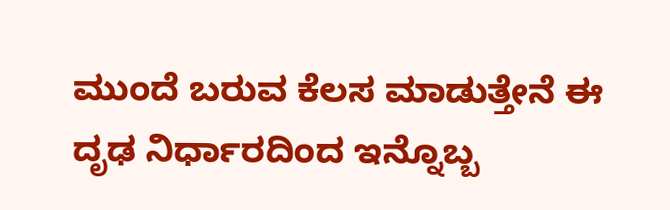ಮುಂದೆ ಬರುವ ಕೆಲಸ ಮಾಡುತ್ತೇನೆ ಈ ದೃಢ ನಿರ್ಧಾರದಿಂದ ಇನ್ನೊಬ್ಬ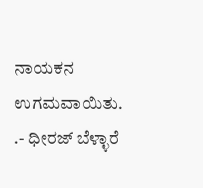ನಾಯಕನ ಉಗಮವಾಯಿತು. .- ಧೀರಜ್ ಬೆಳ್ಳಾರೆ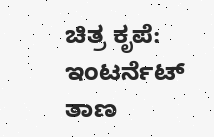ಚಿತ್ರ ಕೃಪೆ: ಇಂಟರ್ನೆಟ್ ತಾಣ